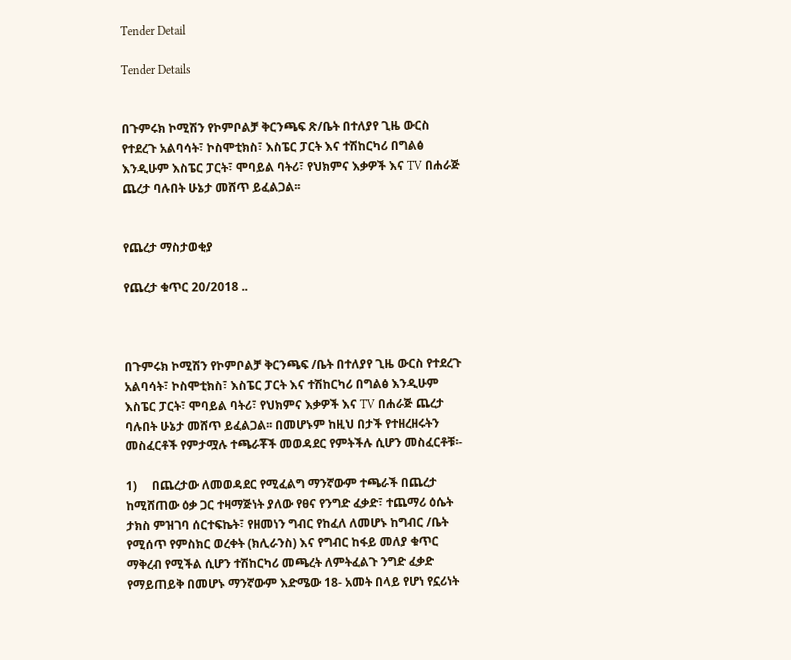Tender Detail

Tender Details


በጉምሩክ ኮሚሽን የኮምቦልቻ ቅርንጫፍ ጽ/ቤት በተለያየ ጊዜ ውርስ የተደረጉ አልባሳት፣ ኮስሞቲክስ፣ እስፔር ፓርት እና ተሽከርካሪ በግልፅ እንዲሁም እስፔር ፓርት፣ ሞባይል ባትሪ፣ የህክምና እቃዎች እና TV በሐራጅ ጨረታ ባሉበት ሁኔታ መሸጥ ይፈልጋል፡፡


የጨረታ ማስታወቂያ

የጨረታ ቁጥር 20/2018 ..



በጉምሩክ ኮሚሽን የኮምቦልቻ ቅርንጫፍ /ቤት በተለያየ ጊዜ ውርስ የተደረጉ አልባሳት፣ ኮስሞቲክስ፣ እስፔር ፓርት እና ተሽከርካሪ በግልፅ እንዲሁም እስፔር ፓርት፣ ሞባይል ባትሪ፣ የህክምና እቃዎች እና TV በሐራጅ ጨረታ ባሉበት ሁኔታ መሸጥ ይፈልጋል፡፡ በመሆኑም ከዚህ በታች የተዘረዘሩትን መስፈርቶች የምታሟሉ ተጫራቾች መወዳደር የምትችሉ ሲሆን መስፈርቶቹ፡-

1)     በጨረታው ለመወዳደር የሚፈልግ ማንኛውም ተጫራች በጨረታ ከሚሸጠው ዕቃ ጋር ተዛማጅነት ያለው የፀና የንግድ ፈቃድ፣ ተጨማሪ ዕሴት ታክስ ምዝገባ ሰርተፍኬት፣ የዘመነን ግብር የከፈለ ለመሆኑ ከግብር /ቤት የሚሰጥ የምስክር ወረቀት (ክሊራንስ) እና የግብር ከፋይ መለያ ቁጥር ማቅረብ የሚችል ሲሆን ተሽከርካሪ መጫረት ለምትፈልጉ ንግድ ፈቃድ የማይጠይቅ በመሆኑ ማንኛውም እድሜው 18- አመት በላይ የሆነ የኗሪነት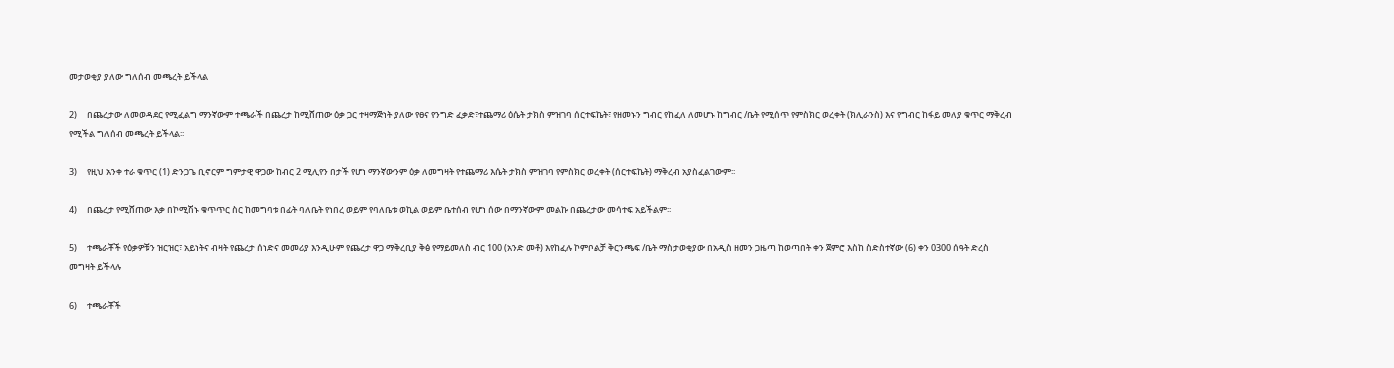መታወቂያ ያለው ግለሰብ መጫረት ይችላል

2)     በጨረታው ለመወዳደር የሚፈልግ ማንኛውም ተጫራች በጨረታ ከሚሸጠው ዕቃ ጋር ተዛማጅነት ያለው የፀና የንግድ ፈቃድ፣ተጨማሪ ዕሴት ታክስ ምዝገባ ሰርተፍኬት፣ የዘመኑን ግብር የከፈለ ለመሆኑ ከግብር /ቤት የሚሰጥ የምስክር ወረቀት (ክሊራንስ) እና የግብር ከፋይ መለያ ቁጥር ማቅረብ የሚችል ግለሰብ መጫረት ይችላል፡፡

3)     የዚህ አንቀ ተራ ቁጥር (1) ድንጋጌ ቢኖርም ግምታዊ ዋጋው ከብር 2 ሚሊየን በታች የሆነ ማንኛውንም ዕቃ ለመግዛት የተጨማሪ እሴት ታክስ ምዝገባ የምስክር ወረቀት (ሰርተፍኬት) ማቅረብ አያስፈልገውም፡፡

4)     በጨረታ የሚሸጠው እቃ በኮሚሽኑ ቁጥጥር ስር ከመግባቱ በፊት ባለቤት የነበረ ወይም የባለቤቱ ወኪል ወይም ቤተሰብ የሆነ ሰው በማንኛውም መልኩ በጨረታው መሳተፍ አይችልም፡፡

5)     ተጫራቾች የዕቃዎቹን ዝርዝር፣ አይነትና ብዛት የጨረታ ሰነድና መመሪያ እንዲሁም የጨረታ ዋጋ ማቅረቢያ ቅፅ የማይመለስ ብር 100 (አንድ መቶ) እየከፈሉ ኮምቦልቻ ቅርንጫፍ /ቤት ማስታወቂያው በአዲስ ዘመን ጋዜጣ ከወጣበት ቀን ጀምሮ እስከ ስድስተኛው (6) ቀን 0300 ሰዓት ድረስ መግዛት ይችላሉ

6)     ተጫራቾች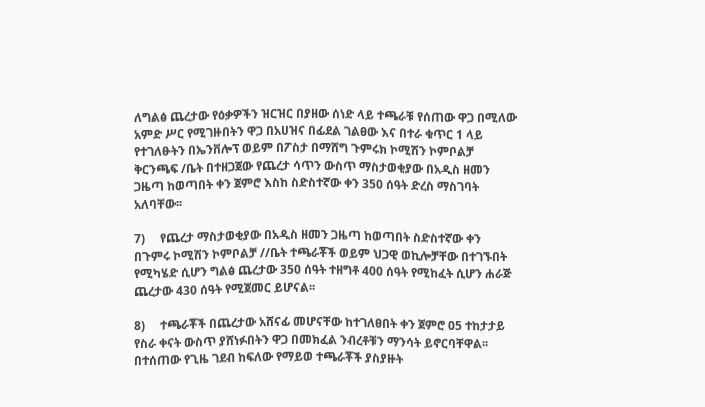ለግልፅ ጨረታው የዕቃዎችን ዝርዝር በያዘው ሰነድ ላይ ተጫራቹ የሰጠው ዋጋ በሚለው አምድ ሥር የሚገዙበትን ዋጋ በአሀዝና በፊደል ገልፀው እና በተራ ቁጥር 1 ላይ የተገለፁትን በኤንቨሎፕ ወይም በፖስታ በማሸግ ጉምሩክ ኮሚሽን ኮምቦልቻ ቅርንጫፍ /ቤት በተዘጋጀው የጨረታ ሳጥን ውስጥ ማስታወቂያው በአዲስ ዘመን ጋዜጣ ከወጣበት ቀን ጀምሮ እስከ ስድስተኛው ቀን 350 ሰዓት ድረስ ማስገባት አለባቸው፡፡

7)     የጨረታ ማስታወቂያው በአዲስ ዘመን ጋዜጣ ከወጣበት ስድስተኛው ቀን በጉምሩ ኮሚሽን ኮምቦልቻ //ቤት ተጫራቾች ወይም ህጋዊ ወኪሎቻቸው በተገኙበት የሚካሄድ ሲሆን ግልፅ ጨረታው 350 ሰዓት ተዘግቶ 400 ሰዓት የሚከፈት ሲሆን ሐራጅ ጨረታው 430 ሰዓት የሚጀመር ይሆናል፡፡

8)     ተጫራቾች በጨረታው አሸናፊ መሆናቸው ከተገለፀበት ቀን ጀምሮ 05 ተከታታይ የስራ ቀናት ውስጥ ያሸነፉበትን ዋጋ በመክፈል ንብረቶቹን ማንሳት ይኖርባቸዋል፡፡ በተሰጠው የጊዜ ገደብ ከፍለው የማይወ ተጫራቾች ያስያዙት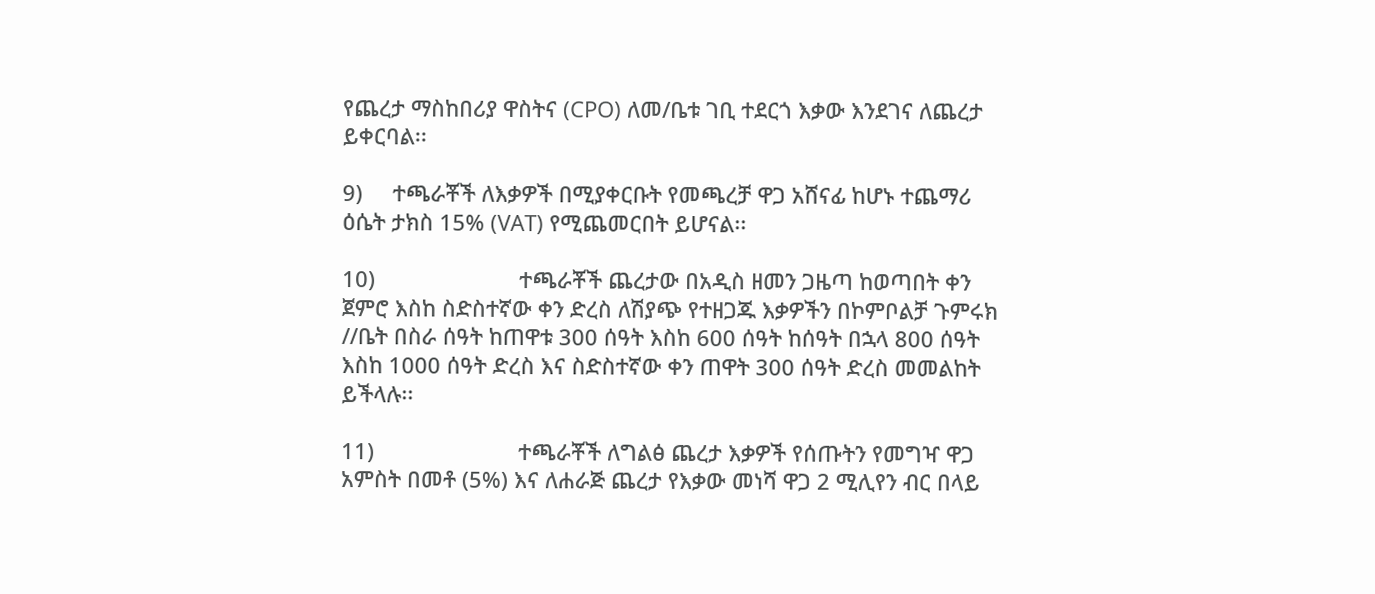የጨረታ ማስከበሪያ ዋስትና (CPO) ለመ/ቤቱ ገቢ ተደርጎ እቃው እንደገና ለጨረታ ይቀርባል፡፡

9)     ተጫራቾች ለእቃዎች በሚያቀርቡት የመጫረቻ ዋጋ አሸናፊ ከሆኑ ተጨማሪ ዕሴት ታክስ 15% (VAT) የሚጨመርበት ይሆናል፡፡

10)                        ተጫራቾች ጨረታው በአዲስ ዘመን ጋዜጣ ከወጣበት ቀን ጀምሮ እስከ ስድስተኛው ቀን ድረስ ለሽያጭ የተዘጋጁ እቃዎችን በኮምቦልቻ ጉምሩክ //ቤት በስራ ሰዓት ከጠዋቱ 300 ሰዓት እስከ 600 ሰዓት ከሰዓት በኋላ 800 ሰዓት እስከ 1000 ሰዓት ድረስ እና ስድስተኛው ቀን ጠዋት 300 ሰዓት ድረስ መመልከት ይችላሉ፡፡

11)                        ተጫራቾች ለግልፅ ጨረታ እቃዎች የሰጡትን የመግዣ ዋጋ አምስት በመቶ (5%) እና ለሐራጅ ጨረታ የእቃው መነሻ ዋጋ 2 ሚሊየን ብር በላይ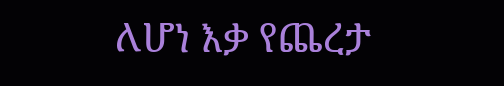ለሆነ እቃ የጨረታ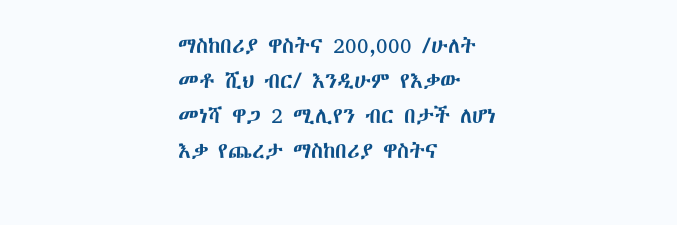ማስከበሪያ ዋስትና 200,000 /ሁለት መቶ ሺህ ብር/ እንዲሁም የእቃው መነሻ ዋጋ 2 ሚሊየን ብር በታች ለሆነ እቃ የጨረታ ማስከበሪያ ዋስትና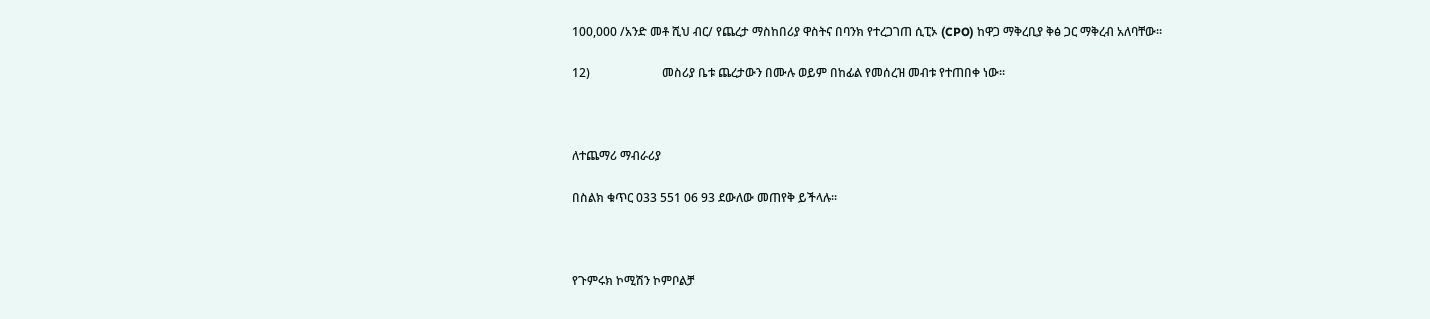100,000 /አንድ መቶ ሺህ ብር/ የጨረታ ማስከበሪያ ዋስትና በባንክ የተረጋገጠ ሲፒኦ (CPO) ከዋጋ ማቅረቢያ ቅፅ ጋር ማቅረብ አለባቸው፡፡

12)                        መስሪያ ቤቱ ጨረታውን በሙሉ ወይም በከፊል የመሰረዝ መብቱ የተጠበቀ ነው፡፡



ለተጨማሪ ማብራሪያ

በስልክ ቁጥር 033 551 06 93 ደውለው መጠየቅ ይችላሉ፡፡



የጉምሩክ ኮሚሽን ኮምቦልቻ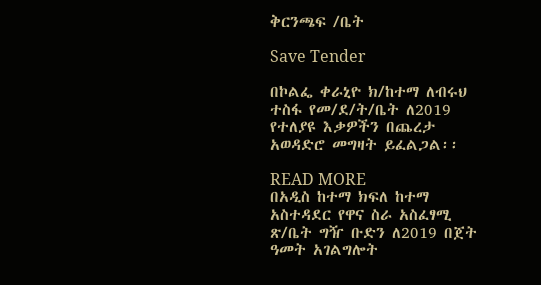ቅርንጫፍ /ቤት

Save Tender

በኮልፌ ቀራኒዮ ክ/ከተማ ለብሩህ ተስፋ የመ/ደ/ት/ቤት ለ2019 የተለያዩ እቃዎችን በጨረታ አወዳድሮ መግዛት ይፈልጋል፡፡

READ MORE
በአዲስ ከተማ ክፍለ ከተማ አስተዳደር የዋና ስራ አስፈፃሚ ጽ/ቤት ግዥ ቡድን ለ2019 በጀት ዓመት አገልግሎት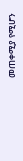መጠቀሚያ የሚሆን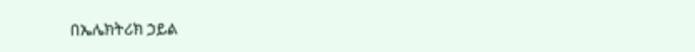በኤሌክትሪክ ኃይል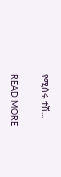የሚሰሩ ተሽ...

READ MORE